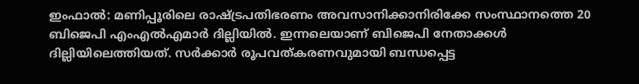ഇംഫാൽ: മണിപ്പൂരിലെ രാഷ്ട്രപതിഭരണം അവസാനിക്കാനിരിക്കേ സംസ്ഥാനത്തെ 20 ബിജെപി എംഎൽഎമാർ ദില്ലിയിൽ. ഇന്നലെയാണ് ബിജെപി നേതാക്കൾ ദില്ലിയിലെത്തിയത്. സർക്കാർ രൂപവത്കരണവുമായി ബന്ധപ്പെട്ട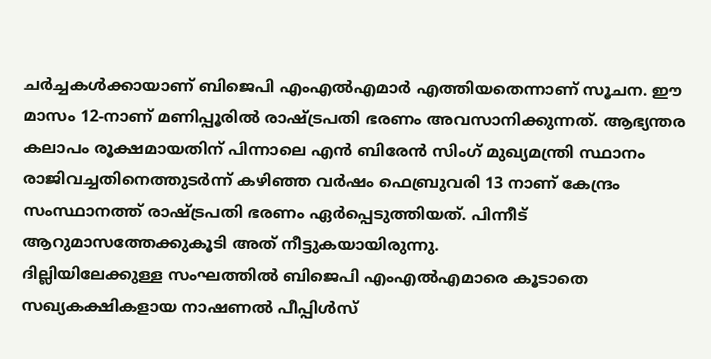ചർച്ചകൾക്കായാണ് ബിജെപി എംഎൽഎമാർ എത്തിയതെന്നാണ് സൂചന. ഈ മാസം 12-നാണ് മണിപ്പൂരിൽ രാഷ്ട്രപതി ഭരണം അവസാനിക്കുന്നത്. ആഭ്യന്തര കലാപം രൂക്ഷമായതിന് പിന്നാലെ എൻ ബിരേൻ സിംഗ് മുഖ്യമന്ത്രി സ്ഥാനം രാജിവച്ചതിനെത്തുടർന്ന് കഴിഞ്ഞ വർഷം ഫെബ്രുവരി 13 നാണ് കേന്ദ്രം സംസ്ഥാനത്ത് രാഷ്ട്രപതി ഭരണം ഏർപ്പെടുത്തിയത്. പിന്നീട് ആറുമാസത്തേക്കുകൂടി അത് നീട്ടുകയായിരുന്നു.
ദില്ലിയിലേക്കുള്ള സംഘത്തിൽ ബിജെപി എംഎൽഎമാരെ കൂടാതെ സഖ്യകക്ഷികളായ നാഷണൽ പീപ്പിൾസ്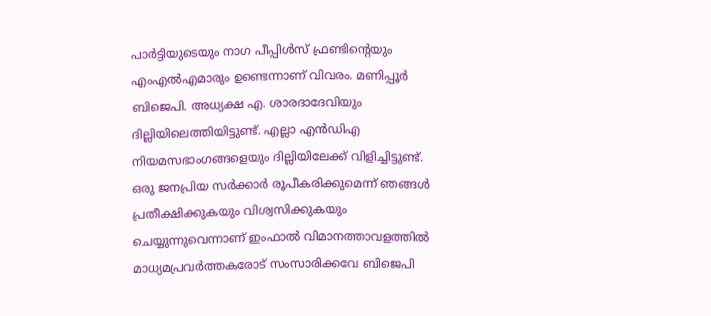പാർട്ടിയുടെയും നാഗ പീപ്പിൾസ് ഫ്രണ്ടിന്റെയും എംഎൽഎമാരും ഉണ്ടെന്നാണ് വിവരം. മണിപ്പൂർ ബിജെപി. അധ്യക്ഷ എ. ശാരദാദേവിയും ദില്ലിയിലെത്തിയിട്ടുണ്ട്. എല്ലാ എൻഡിഎ നിയമസഭാംഗങ്ങളെയും ദില്ലിയിലേക്ക് വിളിച്ചിട്ടുണ്ട്. ഒരു ജനപ്രിയ സർക്കാർ രൂപീകരിക്കുമെന്ന് ഞങ്ങൾ പ്രതീക്ഷിക്കുകയും വിശ്വസിക്കുകയും ചെയ്യുന്നുവെന്നാണ് ഇംഫാൽ വിമാനത്താവളത്തിൽ മാധ്യമപ്രവർത്തകരോട് സംസാരിക്കവേ ബിജെപി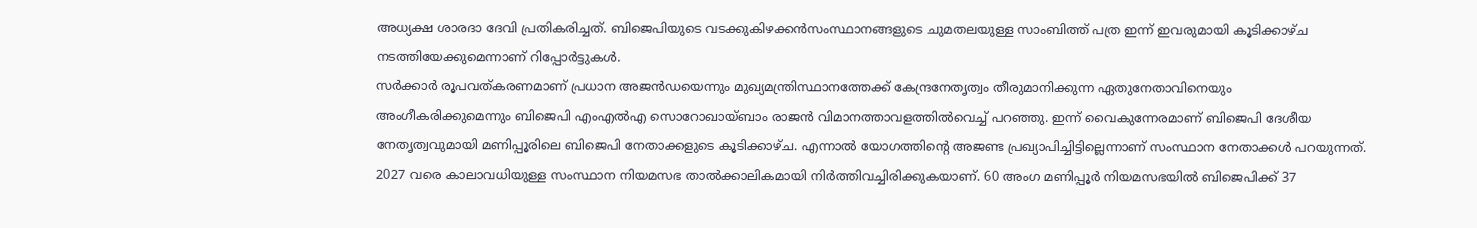അധ്യക്ഷ ശാരദാ ദേവി പ്രതികരിച്ചത്. ബിജെപിയുടെ വടക്കുകിഴക്കൻസംസ്ഥാനങ്ങളുടെ ചുമതലയുള്ള സാംബിത്ത് പത്ര ഇന്ന് ഇവരുമായി കൂടിക്കാഴ്ച നടത്തിയേക്കുമെന്നാണ് റിപ്പോർട്ടുകൾ.
സർക്കാർ രൂപവത്കരണമാണ് പ്രധാന അജൻഡയെന്നും മുഖ്യമന്ത്രിസ്ഥാനത്തേക്ക് കേന്ദ്രനേതൃത്വം തീരുമാനിക്കുന്ന ഏതുനേതാവിനെയും അംഗീകരിക്കുമെന്നും ബിജെപി എംഎൽഎ സൊറോഖായ്ബാം രാജൻ വിമാനത്താവളത്തിൽവെച്ച് പറഞ്ഞു. ഇന്ന് വൈകുന്നേരമാണ് ബിജെപി ദേശീയ നേതൃത്വവുമായി മണിപ്പൂരിലെ ബിജെപി നേതാക്കളുടെ കൂടിക്കാഴ്ച. എന്നാൽ യോഗത്തിന്റെ അജണ്ട പ്രഖ്യാപിച്ചിട്ടില്ലെന്നാണ് സംസ്ഥാന നേതാക്കൾ പറയുന്നത്. 2027 വരെ കാലാവധിയുള്ള സംസ്ഥാന നിയമസഭ താൽക്കാലികമായി നിർത്തിവച്ചിരിക്കുകയാണ്. 60 അംഗ മണിപ്പൂർ നിയമസഭയിൽ ബിജെപിക്ക് 37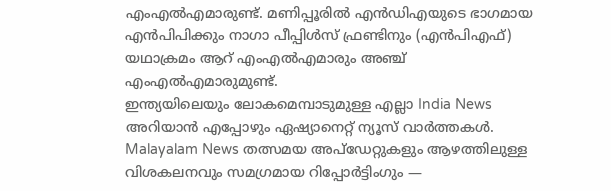എംഎൽഎമാരുണ്ട്. മണിപ്പൂരിൽ എൻഡിഎയുടെ ഭാഗമായ എൻപിപിക്കും നാഗാ പീപ്പിൾസ് ഫ്രണ്ടിനും (എൻപിഎഫ്) യഥാക്രമം ആറ് എംഎൽഎമാരും അഞ്ച് എംഎൽഎമാരുമുണ്ട്.
ഇന്ത്യയിലെയും ലോകമെമ്പാടുമുള്ള എല്ലാ India News അറിയാൻ എപ്പോഴും ഏഷ്യാനെറ്റ് ന്യൂസ് വാർത്തകൾ. Malayalam News തത്സമയ അപ്ഡേറ്റുകളും ആഴത്തിലുള്ള വിശകലനവും സമഗ്രമായ റിപ്പോർട്ടിംഗും —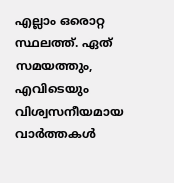എല്ലാം ഒരൊറ്റ സ്ഥലത്ത്. ഏത് സമയത്തും, എവിടെയും വിശ്വസനീയമായ വാർത്തകൾ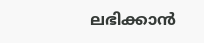ലഭിക്കാൻ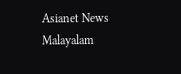Asianet News Malayalam